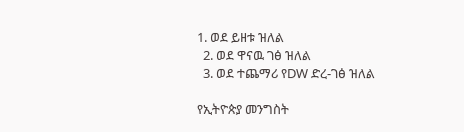1. ወደ ይዘቱ ዝለል
  2. ወደ ዋናዉ ገፅ ዝለል
  3. ወደ ተጨማሪ የDW ድረ-ገፅ ዝለል

የኢትዮጵያ መንግስት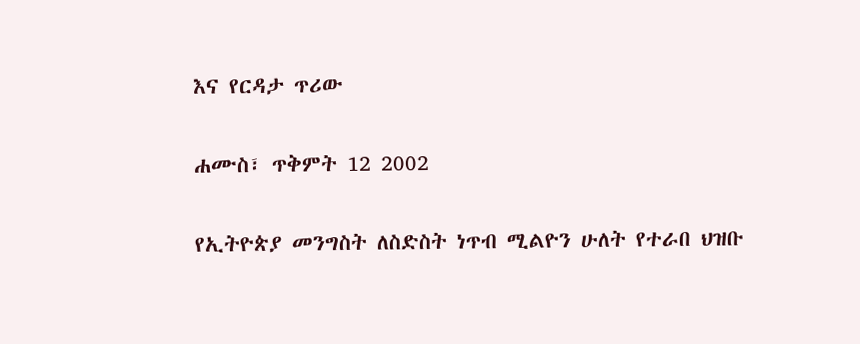እና የርዳታ ጥሪው

ሐሙስ፣ ጥቅምት 12 2002

የኢትዮጵያ መንግስት ለስድስት ነጥብ ሚልዮን ሁለት የተራበ ህዝቡ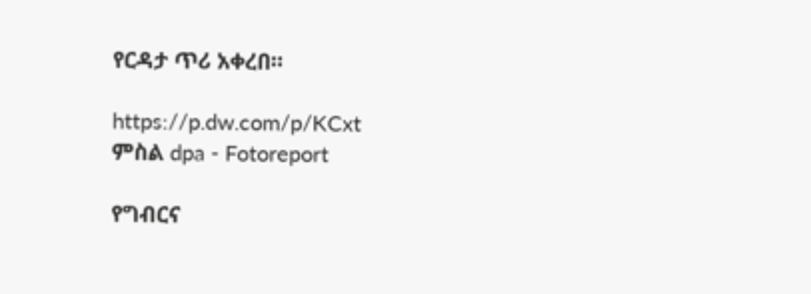የርዳታ ጥሪ አቀረበ።

https://p.dw.com/p/KCxt
ምስል dpa - Fotoreport

የግብርና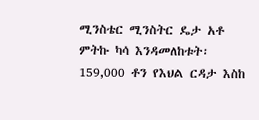ሚንስቴር ሚንስትር ዴታ አቶ ምትኩ ካሳ እንዳመለከቱት፡ 159,000 ቶን የእህል ርዳታ እስከ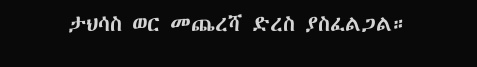ታህሳስ ወር መጨረሻ ድረስ ያስፈልጋል።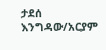ታደሰ እንግዳው/አርያም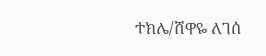ተክሌ/ሸዋዬ ለገሰ